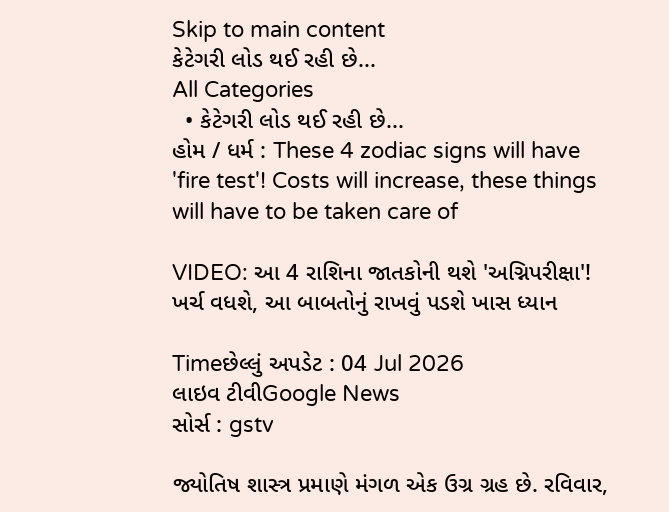Skip to main content
કેટેગરી લોડ થઈ રહી છે...
All Categories
  • કેટેગરી લોડ થઈ રહી છે...
હોમ / ધર્મ : These 4 zodiac signs will have 'fire test'! Costs will increase, these things will have to be taken care of

VIDEO: આ 4 રાશિના જાતકોની થશે 'અગ્નિપરીક્ષા'! ખર્ચ વધશે, આ બાબતોનું રાખવું પડશે ખાસ ધ્યાન

Timeછેલ્લું અપડેટ : 04 Jul 2026
લાઇવ ટીવીGoogle News
સોર્સ : gstv

જ્યોતિષ શાસ્ત્ર પ્રમાણે મંગળ એક ઉગ્ર ગ્રહ છે. રવિવાર,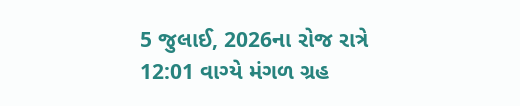5 જુલાઈ, 2026ના રોજ રાત્રે 12:01 વાગ્યે મંગળ ગ્રહ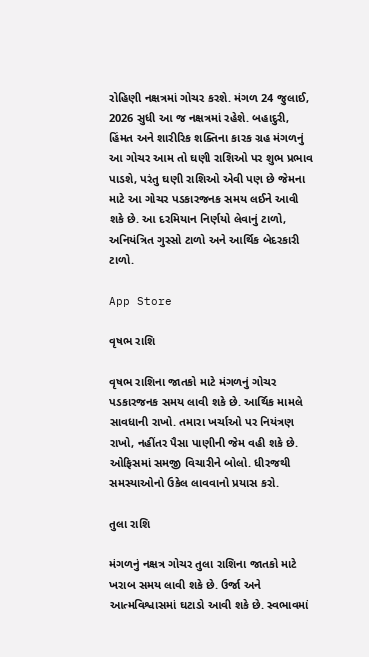રોહિણી નક્ષત્રમાં ગોચર કરશે. મંગળ 24 જુલાઈ, 2026 સુધી આ જ નક્ષત્રમાં રહેશે. બહાદુરી, હિંમત અને શારીરિક શક્તિના કારક ગ્રહ મંગળનું આ ગોચર આમ તો ઘણી રાશિઓ પર શુભ પ્રભાવ પાડશે, પરંતુ ઘણી રાશિઓ એવી પણ છે જેમના માટે આ ગોચર પડકારજનક સમય લઈને આવી શકે છે. આ દરમિયાન નિર્ણયો લેવાનું ટાળો, અનિયંત્રિત ગુસ્સો ટાળો અને આર્થિક બેદરકારી ટાળો.

App Store

વૃષભ રાશિ

વૃષભ રાશિના જાતકો માટે મંગળનું ગોચર પડકારજનક સમય લાવી શકે છે. આર્થિક મામલે સાવધાની રાખો. તમારા ખર્ચાઓ પર નિયંત્રણ રાખો, નહીંતર પૈસા પાણીની જેમ વહી શકે છે. ઓફિસમાં સમજી વિચારીને બોલો. ધીરજથી સમસ્યાઓનો ઉકેલ લાવવાનો પ્રયાસ કરો.

તુલા રાશિ

મંગળનું નક્ષત્ર ગોચર તુલા રાશિના જાતકો માટે ખરાબ સમય લાવી શકે છે. ઉર્જા અને આત્મવિશ્વાસમાં ઘટાડો આવી શકે છે. સ્વભાવમાં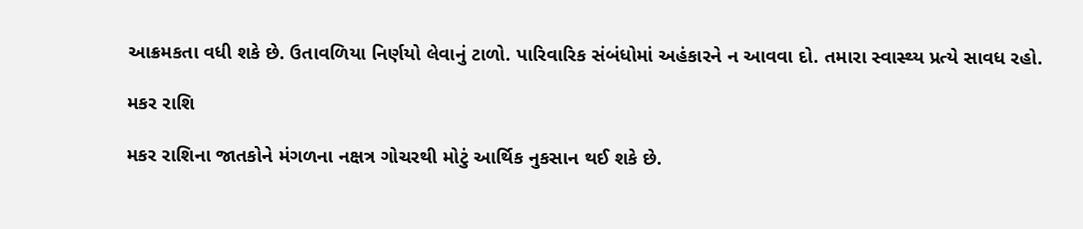આક્રમકતા વધી શકે છે. ઉતાવળિયા નિર્ણયો લેવાનું ટાળો. પારિવારિક સંબંધોમાં અહંકારને ન આવવા દો. તમારા સ્વાસ્થ્ય પ્રત્યે સાવધ રહો.

મકર રાશિ

મકર રાશિના જાતકોને મંગળના નક્ષત્ર ગોચરથી મોટું આર્થિક નુકસાન થઈ શકે છે.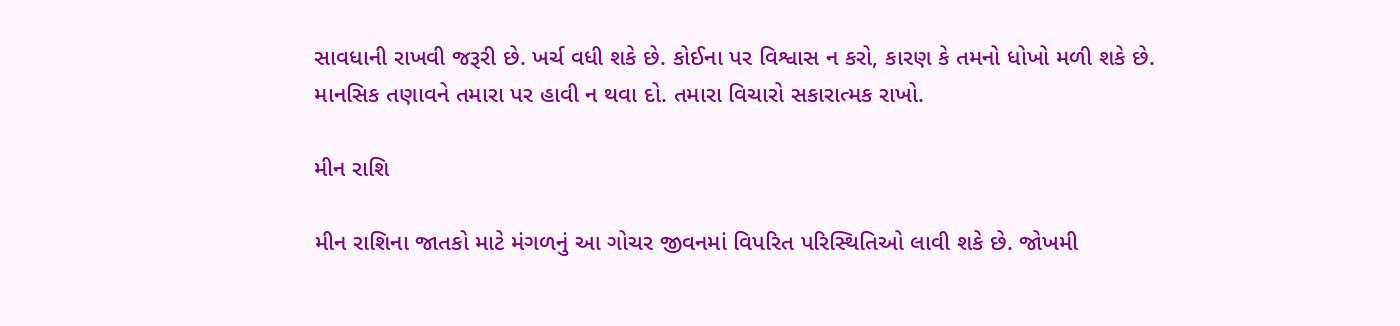સાવધાની રાખવી જરૂરી છે. ખર્ચ વધી શકે છે. કોઈના પર વિશ્વાસ ન કરો, કારણ કે તમનો ધોખો મળી શકે છે. માનસિક તણાવને તમારા પર હાવી ન થવા દો. તમારા વિચારો સકારાત્મક રાખો.

મીન રાશિ

મીન રાશિના જાતકો માટે મંગળનું આ ગોચર જીવનમાં વિપરિત પરિસ્થિતિઓ લાવી શકે છે. જોખમી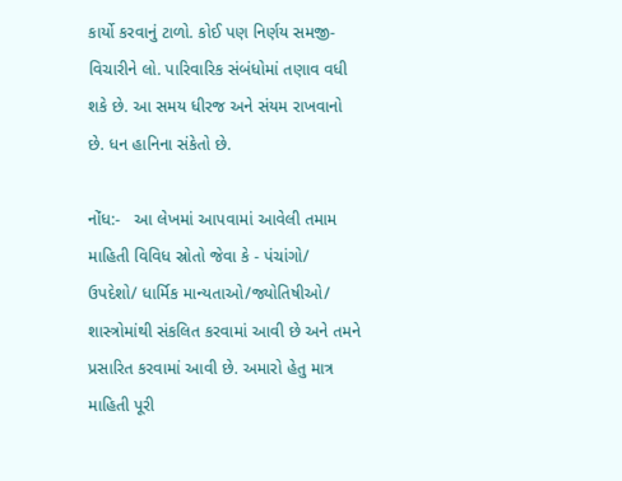કાર્યો કરવાનું ટાળો. કોઈ પણ નિર્ણય સમજી-વિચારીને લો. પારિવારિક સંબંધોમાં તણાવ વધી શકે છે. આ સમય ધીરજ અને સંયમ રાખવાનો છે. ધન હાનિના સંકેતો છે.

નોંધ:-   આ લેખમાં આપવામાં આવેલી તમામ માહિતી વિવિધ સ્રોતો જેવા કે - પંચાંગો/ ઉપદેશો/ ધાર્મિક માન્યતાઓ/જ્યોતિષીઓ/ શાસ્ત્રોમાંથી સંકલિત કરવામાં આવી છે અને તમને પ્રસારિત કરવામાં આવી છે. અમારો હેતુ માત્ર માહિતી પૂરી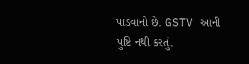પાડવાનો છે. GSTV આની પુષ્ટિ નથી કરતું.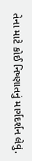તેના માટે કોઈ નિષ્ણાતનું માર્ગદર્શન લેવું.